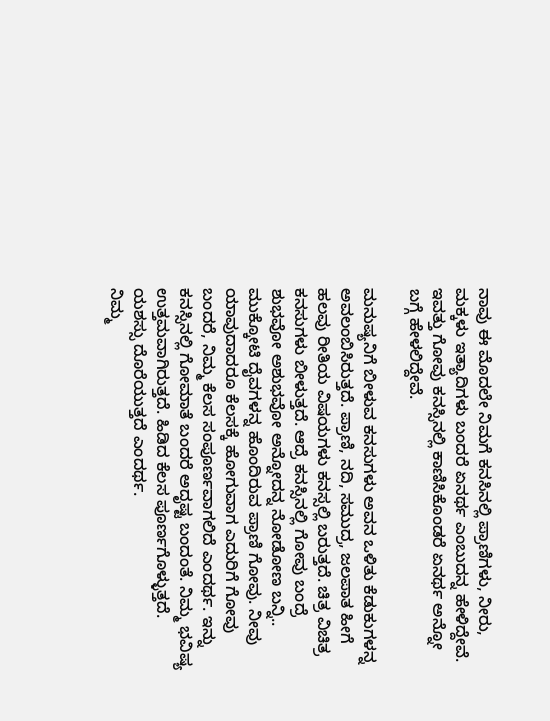ನಾವು ಈ ಮೊದಲೇ ನಿಮಗೆ ಕನಸಿನಲ್ಲಿ ಪ್ರಾಣಿಗಳು, ನೀರು, ಮಕ್ಕಳು ಇತ್ಯಾದಿಗಳು ಬಂದರೆ ಏನರ್ಥ ಎಂಬುದನ್ನ ಹೇಳಿದ್ದೇವೆ. ಇವತ್ತು ಗೋವು ಕನಸ್ಸಿನಲ್ಲಿ ಕಾಣಿಸಿಕೊಂಡರೆ ಏನರ್ಥ ಅನ್ನೋ ಬಗ್ಗೆ ಹೇಳಲಿದ್ದೇವೆ.

ಮನುಷ್ಯನಿಗೆ ಬೀಳುವ ಕನಸುಗಳು ಅವನ ಒಳಿತು ಕೆಡುಕುಗಳನ್ನ ಅವಲಂಬಿಸಿರುತ್ತದೆ. ಪ್ರಾಣಿ, ನದಿ, ಸಮುದ್ರ, ಜಲಪಾತ ಹೀಗೆ ಹಲವು ರೀತಿಯ ವಿಷಯಗಳು ಕನಸ್ಸಲ್ಲಿ ಬರುತ್ತದೆ. ಚಿತ್ರ ವಿಚಿತ್ರ ಕನಸುಗಳು ಬೀಳುತ್ತದೆ. ಆದ್ರೆ ಕನಸ್ಸಿನಲ್ಲಿ ಗೋವು ಬಂದ್ರೆ ಶುಭವೋ ಅಶುಭವೋ ಅನ್ನೋದನ್ನ ನೋಡೋಣ ಬನ್ನಿ..
ಮುಕ್ಕೋಟಿ ದೈವಗಳನ್ನ ಹೊಂದಿರುವ ಪ್ರಾಣಿ ಗೋವು. ನೀವು ಯಾವುದಾದರೂ ಕೆಲಸಕ್ಕೆ ಹೋಗುವಾಗ ಎದುರಿಗೆ ಗೋವು ಬಂದರೆ, ನಿಮ್ಮ ಕೆಲಸ ಸಂಪೂರ್ಣವಾಗಲಿದೆ ಎಂದರ್ಥ. ಇನ್ನು ಕನಸ್ಸಿನಲ್ಲಿ ಗೋಮಾತೆ ಬಂದರೆ ಅದೃಷ್ಟ ಬಂದಂತೆ. ನಿಮ್ಮ ಭವಿಷ್ಯ ಉತ್ತಮವಾಗಿರುತ್ತದೆ. ಹಿಡಿದ ಕೆಲಸ ಪೂರ್ಣಗೊಳ್ಳುತ್ತದೆ. ಯಶಸ್ಸು ದೊರೆಯುತ್ತದೆ ಎಂದರ್ಥ.
ನಿಮ್ಮ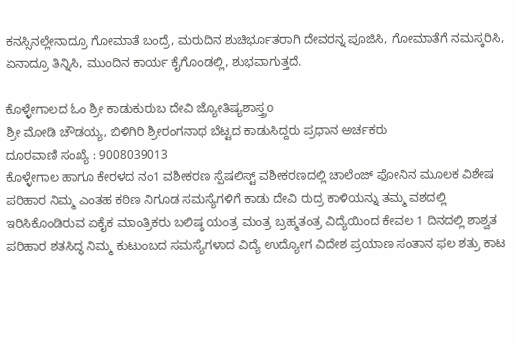ಕನಸ್ಸಿನಲ್ಲೇನಾದ್ರೂ ಗೋಮಾತೆ ಬಂದ್ರೆ, ಮರುದಿನ ಶುಚಿರ್ಭೂತರಾಗಿ ದೇವರನ್ನ ಪೂಜಿಸಿ, ಗೋಮಾತೆಗೆ ನಮಸ್ಕರಿಸಿ, ಏನಾದ್ರೂ ತಿನ್ನಿಸಿ, ಮುಂದಿನ ಕಾರ್ಯ ಕೈಗೊಂಡಲ್ಲಿ, ಶುಭವಾಗುತ್ತದೆ.

ಕೊಳ್ಳೇಗಾಲದ ಓಂ ಶ್ರೀ ಕಾಡುಕುರುಬ ದೇವಿ ಜ್ಯೋತಿಷ್ಯಶಾಸ್ತ್ರo
ಶ್ರೀ ಮೋಡಿ ಚೌಡಯ್ಯ, ಬಿಳಿಗಿರಿ ಶ್ರೀರಂಗನಾಥ ಬೆಟ್ಟದ ಕಾಡುಸಿದ್ದರು ಪ್ರಧಾನ ಅರ್ಚಕರು
ದೂರವಾಣಿ ಸಂಖ್ಯೆ : 9008039013
ಕೊಳ್ಳೇಗಾಲ ಹಾಗೂ ಕೇರಳದ ನಂ1 ವಶೀಕರಣ ಸ್ಪೆಷಲಿಸ್ಟ್ ವಶೀಕರಣದಲ್ಲಿ ಚಾಲೆಂಜ್ ಫೋನಿನ ಮೂಲಕ ವಿಶೇಷ ಪರಿಹಾರ ನಿಮ್ಮ ಎಂತಹ ಕಠಿಣ ನಿಗೂಡ ಸಮಸ್ಯೆಗಳಿಗೆ ಕಾಡು ದೇವಿ ರುದ್ರ ಕಾಳಿಯನ್ನು ತಮ್ಮ ವಶದಲ್ಲಿ ಇರಿಸಿಕೊಂಡಿರುವ ಏಕೈಕ ಮಾಂತ್ರಿಕರು ಬಲಿಷ್ಠ ಯಂತ್ರ ಮಂತ್ರ ಬ್ರಹ್ಮತಂತ್ರ ವಿದ್ಯೆಯಿಂದ ಕೇವಲ 1 ದಿನದಲ್ಲಿ ಶಾಶ್ವತ ಪರಿಹಾರ ಶತಸಿದ್ಧ ನಿಮ್ಮ ಕುಟುಂಬದ ಸಮಸ್ಯೆಗಳಾದ ವಿದ್ಯೆ ಉದ್ಯೋಗ ವಿದೇಶ ಪ್ರಯಾಣ ಸಂತಾನ ಫಲ ಶತ್ರು ಕಾಟ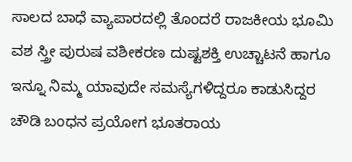ಸಾಲದ ಬಾಧೆ ವ್ಯಾಪಾರದಲ್ಲಿ ತೊಂದರೆ ರಾಜಕೀಯ ಭೂಮಿ ವಶ ಸ್ತ್ರೀ ಪುರುಷ ವಶೀಕರಣ ದುಷ್ಟಶಕ್ತಿ ಉಚ್ಚಾಟನೆ ಹಾಗೂ ಇನ್ನೂ ನಿಮ್ಮ ಯಾವುದೇ ಸಮಸ್ಯೆಗಳಿದ್ದರೂ ಕಾಡುಸಿದ್ದರ ಚೌಡಿ ಬಂಧನ ಪ್ರಯೋಗ ಭೂತರಾಯ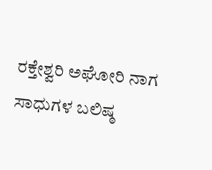ರಕ್ತೇಶ್ವರಿ ಅಘೋರಿ ನಾಗ ಸಾಧುಗಳ ಬಲಿಷ್ಠ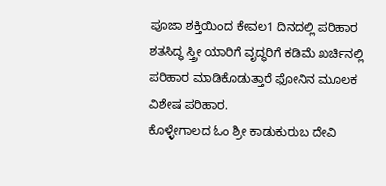ಪೂಜಾ ಶಕ್ತಿಯಿಂದ ಕೇವಲ1 ದಿನದಲ್ಲಿ ಪರಿಹಾರ ಶತಸಿದ್ಧ ಸ್ತ್ರೀ ಯಾರಿಗೆ ವೃದ್ಧರಿಗೆ ಕಡಿಮೆ ಖರ್ಚಿನಲ್ಲಿ ಪರಿಹಾರ ಮಾಡಿಕೊಡುತ್ತಾರೆ ಫೋನಿನ ಮೂಲಕ ವಿಶೇಷ ಪರಿಹಾರ.
ಕೊಳ್ಳೇಗಾಲದ ಓಂ ಶ್ರೀ ಕಾಡುಕುರುಬ ದೇವಿ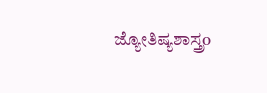ಜ್ಯೋತಿಷ್ಯಶಾಸ್ತ್ರo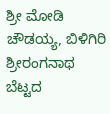ಶ್ರೀ ಮೋಡಿ ಚೌಡಯ್ಯ, ಬಿಳಿಗಿರಿ ಶ್ರೀರಂಗನಾಥ ಬೆಟ್ಟದ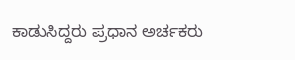ಕಾಡುಸಿದ್ದರು ಪ್ರಧಾನ ಅರ್ಚಕರು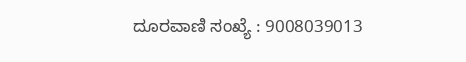ದೂರವಾಣಿ ಸಂಖ್ಯೆ : 9008039013